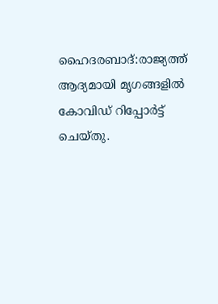ഹൈദരബാദ്:രാജ്യത്ത് ആദ്യമായി മൃഗങ്ങളില്‍ കോവിഡ് റിപ്പോർട്ട് ചെയ്തു.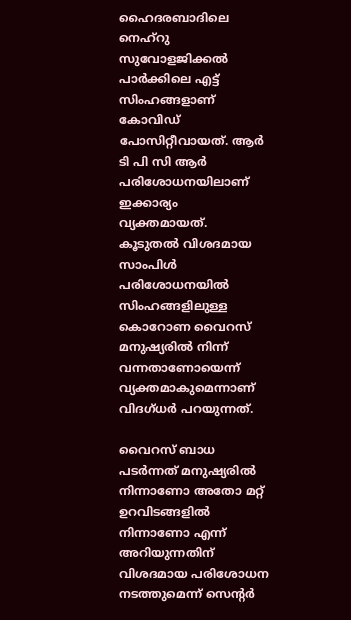ഹൈദരബാദിലെ നെഹ്‌റു സുവോളജിക്കൽ പാര്‍ക്കിലെ എട്ട് സിംഹങ്ങളാണ് കോവിഡ് പോസിറ്റീവായത്. ആര്‍ ടി പി സി ആര്‍ പരിശോധനയിലാണ് ഇക്കാര്യം വ്യക്തമായത്. കൂടുതല്‍ വിശദമായ സാംപിള്‍ പരിശോധനയില്‍ സിംഹങ്ങളിലുള്ള കൊറോണ വൈറസ് മനുഷ്യരില്‍ നിന്ന് വന്നതാണോയെന്ന് വ്യക്തമാകുമെന്നാണ് വിദഗ്ധര്‍ പറയുന്നത്.

വൈറസ് ബാധ പടര്‍ന്നത് മനുഷ്യരില്‍ നിന്നാണോ അതോ മറ്റ് ഉറവിടങ്ങളില്‍ നിന്നാണോ എന്ന് അറിയുന്നതിന് വിശദമായ പരിശോധന നടത്തുമെന്ന് സെന്റര്‍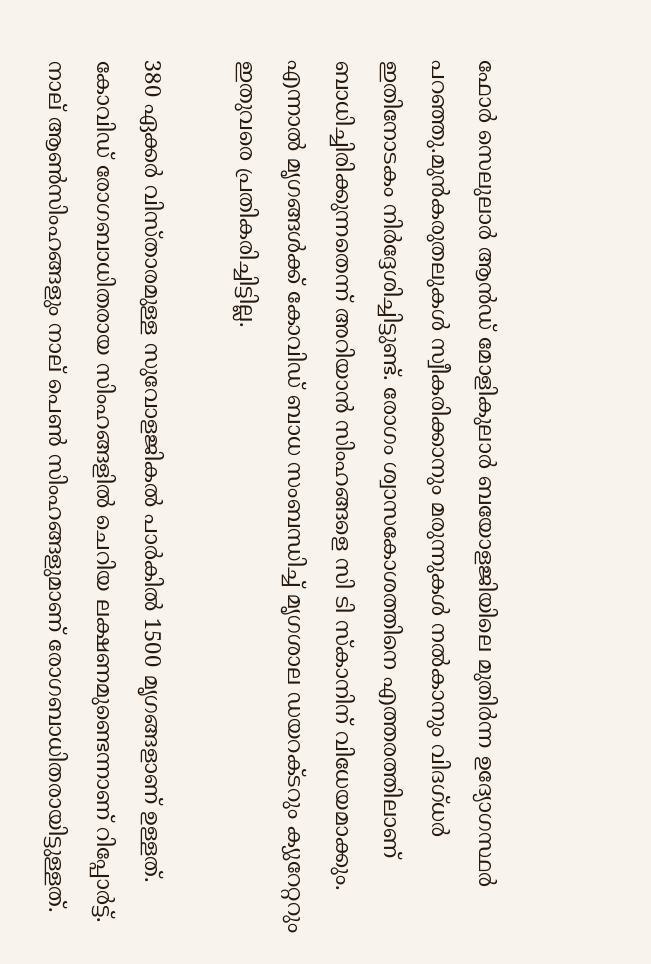ഫോര്‍ സെലുലാര്‍ ആന്‍ഡ് മോളികുലാര്‍ ബയോളജിയിലെ മുതിര്‍ന്ന ഉദ്യോഗസ്ഥര്‍ പറഞ്ഞു.മുന്‍കരുതലുകള്‍ സ്വീകരിക്കാനും മരുന്നുകള്‍ നല്‍കാനും വിദഗ്ധര്‍ ഇതിനോടകം നിര്‍ദ്ദേശിച്ചിട്ടുണ്ട്. രോഗം ശ്വാസകോശത്തിനെ എത്തരത്തിലാണ് ബാധിച്ചിരിക്കുന്നതെന്ന് അറിയാന്‍ സിംഹങ്ങളെ സി ടി സ്‌കാനിന് വിധേയമാക്കും. എന്നാല്‍ മൃഗങ്ങള്‍ക്ക് കോവിഡ് ബാധ സംബന്ധിച്ച്‌ മൃഗശാല ഡയറക്ടറും ക്യുറേറ്ററും ഇതുവരെ പ്രതികരിച്ചിട്ടില്ല.

380 ഏക്കര്‍ വിസ്താരമുള്ള സുവോളജികല്‍ പാര്‍കില്‍ 1500 മൃഗങ്ങളാണ് ഉള്ളത്. കോവിഡ് രോഗബാധിതരായ സിംഹങ്ങളില്‍ ചെറിയ ലക്ഷണമുണ്ടെന്നാണ് റിപ്പോർട്ട്.
നാല് ആണ്‍സിംഹങ്ങളും നാല് പെണ്‍ സിംഹങ്ങളുമാണ് രോഗബാധിതരായിട്ടുള്ളത്.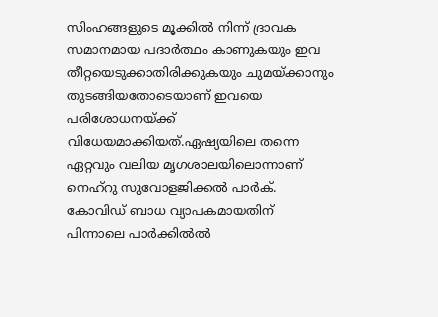സിംഹങ്ങളുടെ മൂക്കില്‍ നിന്ന് ദ്രാവക സമാനമായ പദാര്‍ത്ഥം കാണുകയും ഇവ തീറ്റയെടുക്കാതിരിക്കുകയും ചുമയ്ക്കാനും തുടങ്ങിയതോടെയാണ് ഇവയെ പരിശോധനയ്ക്ക് വിധേയമാക്കിയത്.ഏഷ്യയിലെ തന്നെ ഏറ്റവും വലിയ മൃഗശാലയിലൊന്നാണ് നെഹ്‌റു സുവോളജിക്കൽ പാര്‍ക്. കോവിഡ് ബാധ വ്യാപകമായതിന് പിന്നാലെ പാര്‍ക്കിൽല്‍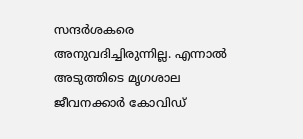സന്ദര്‍ശകരെ അനുവദിച്ചിരുന്നില്ല. എന്നാല്‍ അടുത്തിടെ മൃഗശാല ജീവനക്കാര്‍ കോവിഡ്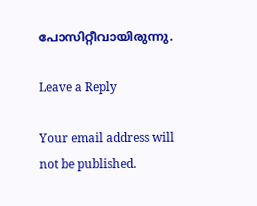പോസിറ്റീവായിരുന്നു.

Leave a Reply

Your email address will not be published.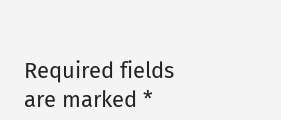Required fields are marked *